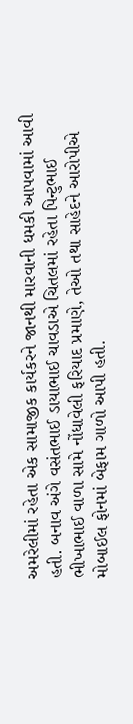અમરેલીમાં રહેતા એક સામાજીક કાર્યકરને જાનથી મારવાની ધમકી આપવામાં આવી હતી. બનાવ અંગે વસંતભાઈ ડાયાભાઈ ચાવડાએ ચિતલમાં રહેતા પિન્ટુભાઈ ભીખાભાઈ વાળા સામે નોંધાવેલી ફરિયાદ પ્રમાણે, તેઓ તથા સાહેદને આરોપીએ મોબાઈલ ફોનમાં બેફામ ગાળો આપી હતી.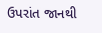ઉપરાંત જાનથી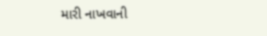મારી નાખવાની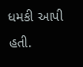ધમકી આપી હતી.